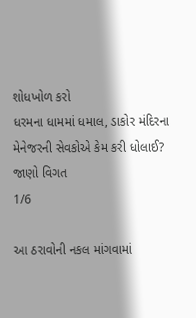શોધખોળ કરો
ધરમના ધામમાં ધમાલ, ડાકોર મંદિરના મેનેજરની સેવકોએ કેમ કરી ધોલાઈ? જાણો વિગત
1/6

આ ઠરાવોની નકલ માંગવામાં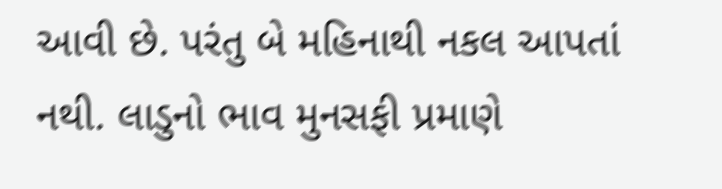આવી છે. પરંતુ બે મહિનાથી નકલ આપતાં નથી. લાડુનો ભાવ મુનસફી પ્રમાણે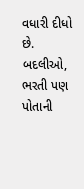વધારી દીધો છે. બદલીઓ, ભરતી પણ પોતાની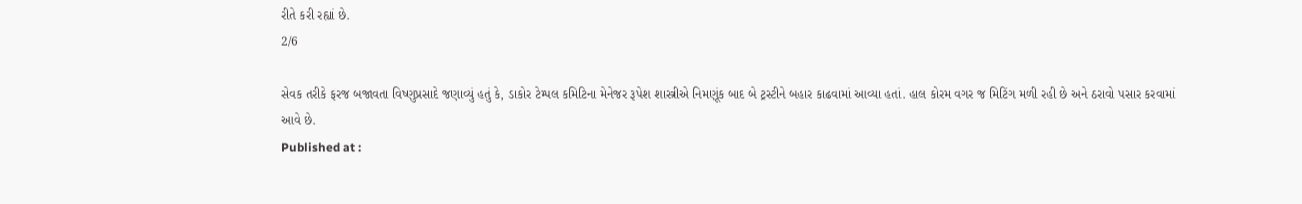રીતે કરી રહ્યાં છે.
2/6

સેવક તરીકે ફરજ બજાવતા વિષ્ણુપ્રસાદે જણાવ્યું હતું કે, ડાકોર ટેમ્પલ કમિટિના મેનેજર રૂપેશ શાસ્ત્રીએ નિમણૂંક બાદ બે ટ્રસ્ટીને બહાર કાઢવામાં આવ્યા હતાં. હાલ કોરમ વગર જ મિટિંગ મળી રહી છે અને ઠરાવો પસાર કરવામાં આવે છે.
Published at :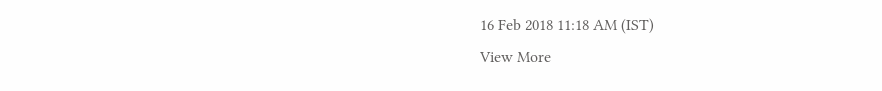16 Feb 2018 11:18 AM (IST)
View More